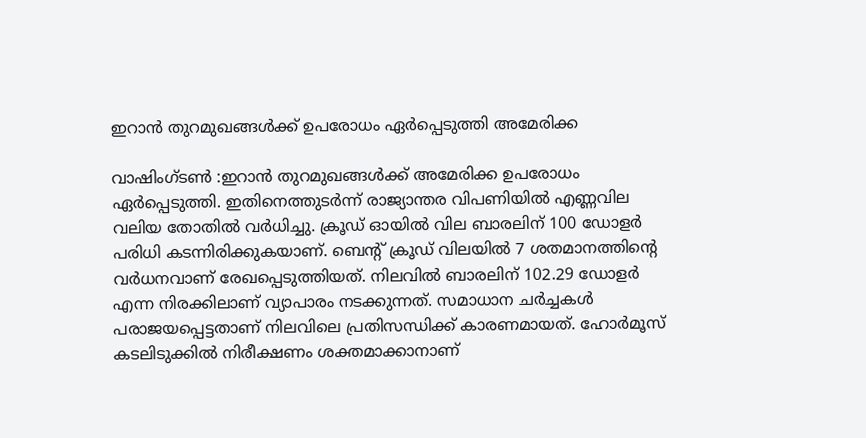ഇറാൻ തുറമുഖങ്ങൾക്ക് ഉപരോധം ഏർപ്പെടുത്തി അമേരിക്ക

വാഷിംഗ്ടൺ :ഇറാൻ തുറമുഖങ്ങൾക്ക് അമേരിക്ക ഉപരോധം ഏർപ്പെടുത്തി. ഇതിനെത്തുടർന്ന് രാജ്യാന്തര വിപണിയിൽ എണ്ണവില വലിയ തോതിൽ വർധിച്ചു. ക്രൂഡ് ഓയിൽ വില ബാരലിന് 100 ഡോളർ പരിധി കടന്നിരിക്കുകയാണ്. ബെന്റ് ക്രൂഡ് വിലയിൽ 7 ശതമാനത്തിന്റെ വർധനവാണ് രേഖപ്പെടുത്തിയത്. നിലവിൽ ബാരലിന് 102.29 ഡോളർ എന്ന നിരക്കിലാണ് വ്യാപാരം നടക്കുന്നത്. സമാധാന ചർച്ചകൾ പരാജയപ്പെട്ടതാണ് നിലവിലെ പ്രതിസന്ധിക്ക് കാരണമായത്. ഹോർമൂസ് കടലിടുക്കിൽ നിരീക്ഷണം ശക്തമാക്കാനാണ്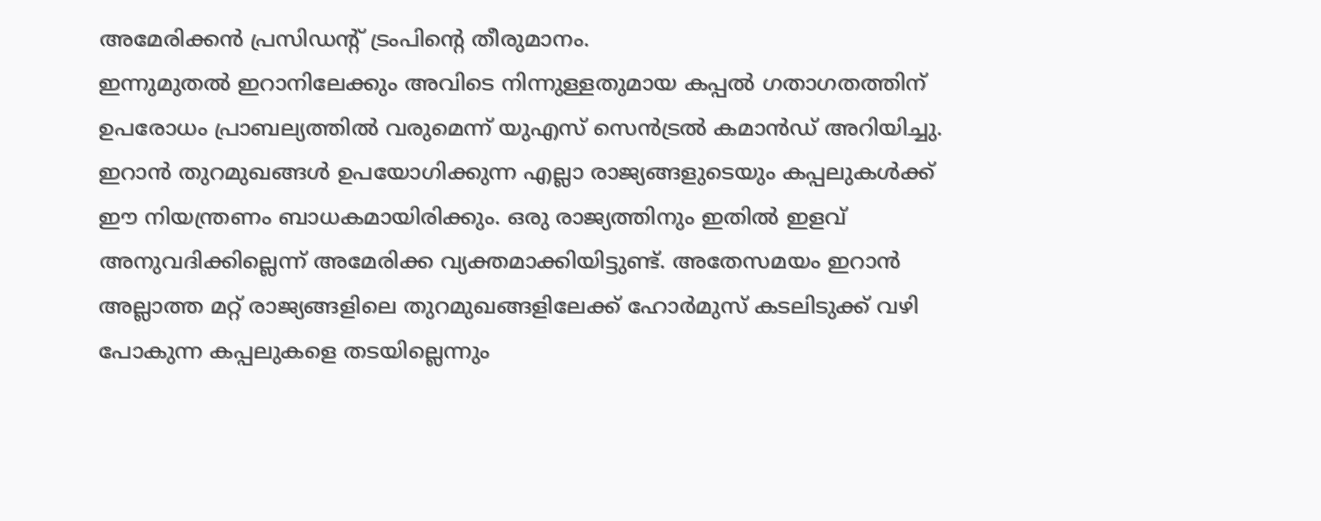അമേരിക്കൻ പ്രസിഡന്റ് ട്രംപിന്റെ തീരുമാനം.
ഇന്നുമുതൽ ഇറാനിലേക്കും അവിടെ നിന്നുള്ളതുമായ കപ്പൽ ഗതാഗതത്തിന് ഉപരോധം പ്രാബല്യത്തിൽ വരുമെന്ന് യുഎസ് സെൻട്രൽ കമാൻഡ് അറിയിച്ചു. ഇറാൻ തുറമുഖങ്ങൾ ഉപയോഗിക്കുന്ന എല്ലാ രാജ്യങ്ങളുടെയും കപ്പലുകൾക്ക് ഈ നിയന്ത്രണം ബാധകമായിരിക്കും. ഒരു രാജ്യത്തിനും ഇതിൽ ഇളവ് അനുവദിക്കില്ലെന്ന് അമേരിക്ക വ്യക്തമാക്കിയിട്ടുണ്ട്. അതേസമയം ഇറാൻ അല്ലാത്ത മറ്റ് രാജ്യങ്ങളിലെ തുറമുഖങ്ങളിലേക്ക് ഹോർമുസ് കടലിടുക്ക് വഴി പോകുന്ന കപ്പലുകളെ തടയില്ലെന്നും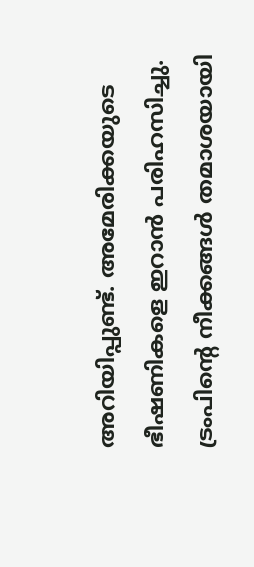അറിയിപ്പുണ്ട്. അമേരിക്കയുടെ ഭീഷണികളെ ഇറാൻ പരിഹസിച്ചു. ട്രംപിന്റെ നീക്കങ്ങൾ തമാശയായി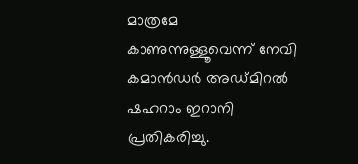മാത്രമേ കാണുന്നുള്ളൂവെന്ന് നേവി കമാൻഡർ അഡ്മിറൽ ഷഹറാം ഇറാനി പ്രതികരിച്ചു.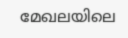മേഖലയിലെ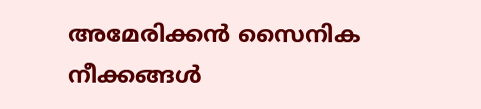അമേരിക്കൻ സൈനിക നീക്കങ്ങൾ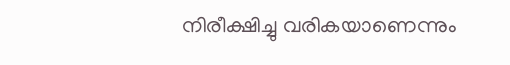നിരീക്ഷിച്ചു വരികയാണെന്നും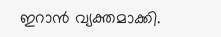ഇറാൻ വ്യക്തമാക്കി.